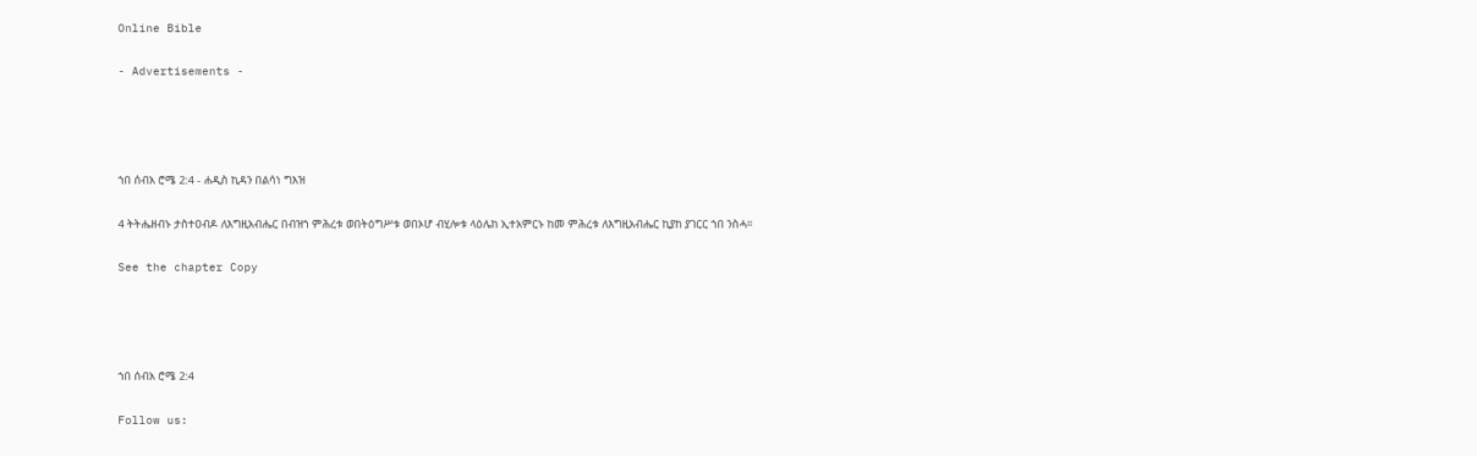Online Bible

- Advertisements -




ኀበ ሰብአ ሮሜ 2:4 - ሐዲስ ኪዳን በልሳነ ግእዝ

4 ትትሔዘብኑ ታስተዐብዶ ለእግዚአብሔር በብዝኀ ምሕረቱ ወበትዕግሥቱ ወበኦሆ ብሂሎቱ ላዕሌከ ኢተአምርኑ ከመ ምሕረቱ ለእግዚአብሔር ኪያከ ያገርር ኀበ ንስሓ።

See the chapter Copy




ኀበ ሰብአ ሮሜ 2:4

Follow us: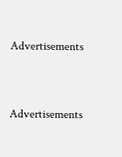Advertisements


Advertisements